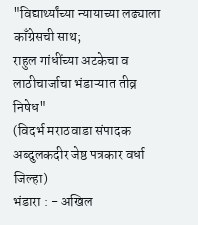"विद्यार्थ्यांच्या न्यायाच्या लढ्याला काँग्रेसची साथ;
राहुल गांधींच्या अटकेचा व लाठीचार्जाचा भंडाऱ्यात तीव्र निषेध"
(विदर्भ मराठवाडा संपादक अब्दुलकदीर जेष्ठ पत्रकार वर्धा जिल्हा)
भंडारा : - अखिल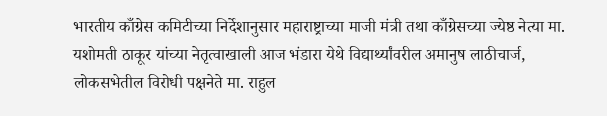भारतीय काँग्रेस कमिटीच्या निर्देशानुसार महाराष्ट्राच्या माजी मंत्री तथा काँग्रेसच्या ज्येष्ठ नेत्या मा. यशोमती ठाकूर यांच्या नेतृत्वाखाली आज भंडारा येथे विद्यार्थ्यांवरील अमानुष लाठीचार्ज, लोकसभेतील विरोधी पक्षनेते मा. राहुल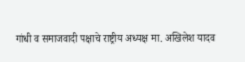गांधी व समाजवादी पक्षाचे राष्ट्रीय अध्यक्ष मा. अखिलेश यादव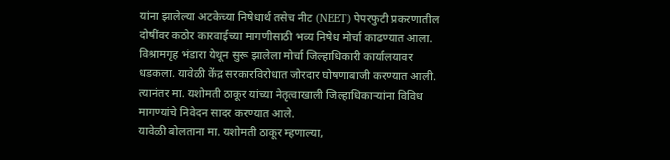यांना झालेल्या अटकेच्या निषेधार्थ तसेच नीट (NEET) पेपरफुटी प्रकरणातील दोषींवर कठोर कारवाईच्या मागणीसाठी भव्य निषेध मोर्चा काढण्यात आला.
विश्रामगृह भंडारा येथून सुरू झालेला मोर्चा जिल्हाधिकारी कार्यालयावर धडकला. यावेळी केंद्र सरकारविरोधात जोरदार घोषणाबाजी करण्यात आली. त्यानंतर मा. यशोमती ठाकूर यांच्या नेतृत्वाखाली जिल्हाधिकाऱ्यांना विविध मागण्यांचे निवेदन सादर करण्यात आले.
यावेळी बोलताना मा. यशोमती ठाकूर म्हणाल्या,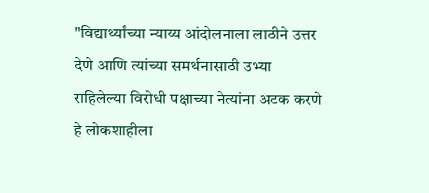"विद्यार्थ्यांच्या न्याय्य आंदोलनाला लाठीने उत्तर देणे आणि त्यांच्या समर्थनासाठी उभ्या राहिलेल्या विरोधी पक्षाच्या नेत्यांना अटक करणे हे लोकशाहीला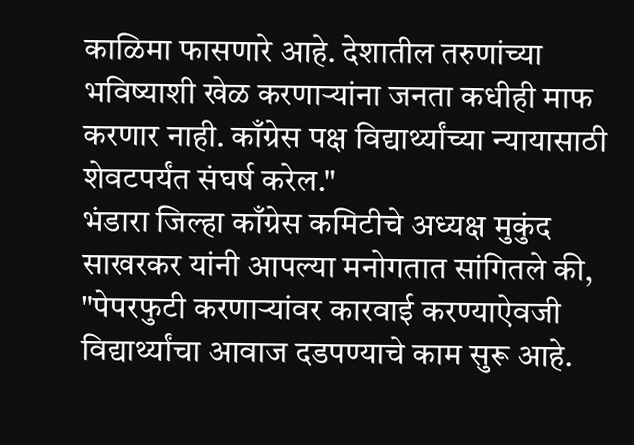काळिमा फासणारे आहे. देशातील तरुणांच्या भविष्याशी खेळ करणाऱ्यांना जनता कधीही माफ करणार नाही. काँग्रेस पक्ष विद्यार्थ्यांच्या न्यायासाठी शेवटपर्यंत संघर्ष करेल."
भंडारा जिल्हा काँग्रेस कमिटीचे अध्यक्ष मुकुंद साखरकर यांनी आपल्या मनोगतात सांगितले की, "पेपरफुटी करणाऱ्यांवर कारवाई करण्याऐवजी विद्यार्थ्यांचा आवाज दडपण्याचे काम सुरू आहे.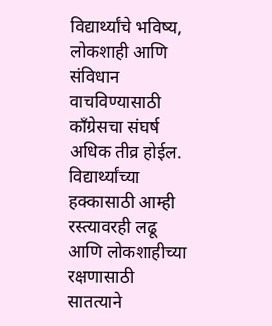विद्यार्थ्यांचे भविष्य, लोकशाही आणि संविधान वाचविण्यासाठी काँग्रेसचा संघर्ष अधिक तीव्र होईल. विद्यार्थ्यांच्या हक्कासाठी आम्ही रस्त्यावरही लढू आणि लोकशाहीच्या रक्षणासाठी सातत्याने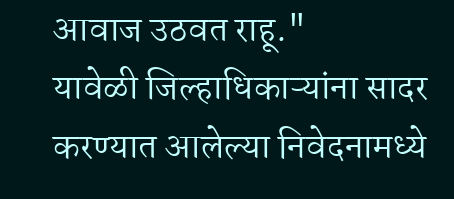आवाज उठवत राहू."
यावेळी जिल्हाधिकाऱ्यांना सादर करण्यात आलेल्या निवेदनामध्ये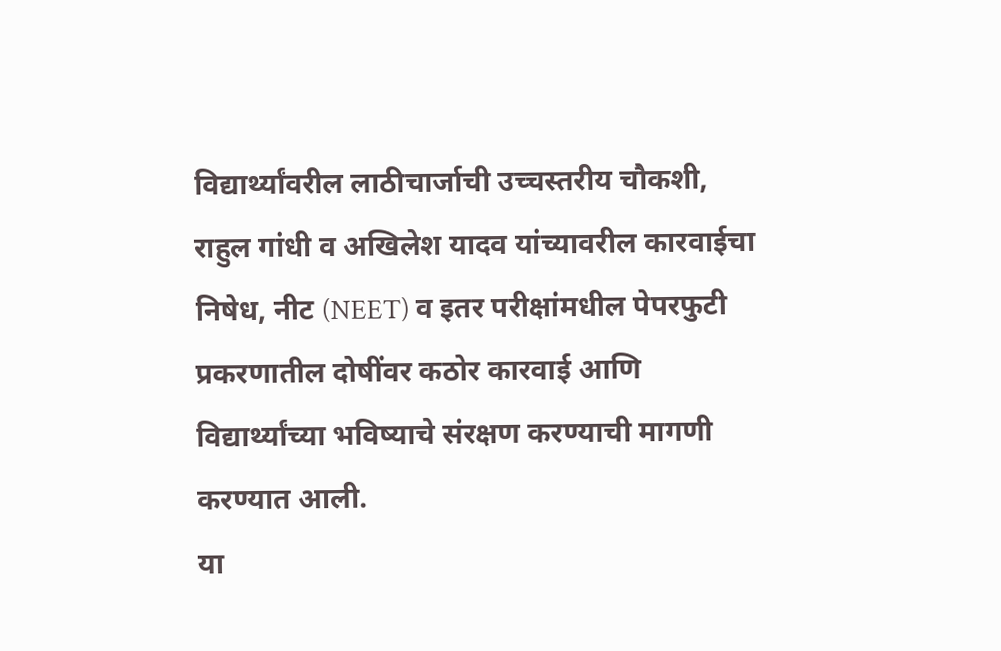विद्यार्थ्यांवरील लाठीचार्जाची उच्चस्तरीय चौकशी, राहुल गांधी व अखिलेश यादव यांच्यावरील कारवाईचा निषेध, नीट (NEET) व इतर परीक्षांमधील पेपरफुटी प्रकरणातील दोषींवर कठोर कारवाई आणि विद्यार्थ्यांच्या भविष्याचे संरक्षण करण्याची मागणी करण्यात आली.
या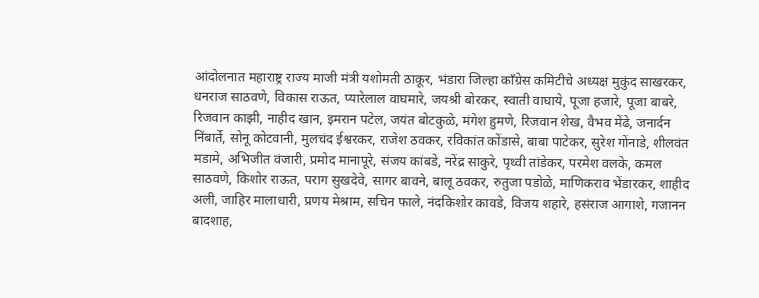आंदोलनात महाराष्ट्र राज्य माजी मंत्री यशोमती ठाकूर, भंडारा जिल्हा काँग्रेस कमिटीचे अध्यक्ष मुकुंद साखरकर, धनराज साठवणे, विकास राऊत, प्यारेलाल वाघमारे, जयश्री बोरकर, स्वाती वाघाये, पूजा हजारे, पूजा बाबरे, रिजवान काझी, नाहीद खान, इमरान पटेल, जयंत बोटकुळे, मंगेश हुमणे, रिजवान शेख, वैभव मेंढे, जनार्दन निंबार्ते, सोनू कोटवानी, मुलचंद ईश्वरकर, राजेश ठवकर, रविकांत कोंडासे, बाबा पाटेकर, सुरेश गोंनाडे, शीलवंत मडामे, अभिजीत वंजारी, प्रमोद मानापूरे, संजय कांबडे, नरेंद्र साकुरे, पृथ्वी तांडेकर, परमेश वलके, कमल साठवणे, किशोर राऊत, पराग सुखदेवे, सागर बावने, बालू ठवकर, रुतुजा पडोळे, माणिकराव भेंडारकर, शाहीद अली, जाहिर मालाधारी, प्रणय मेश्राम, सचिन फाले, नंदकिशोर कावडे, विजय शहारे, हसंराज आगाशे, गजानन बादशाह,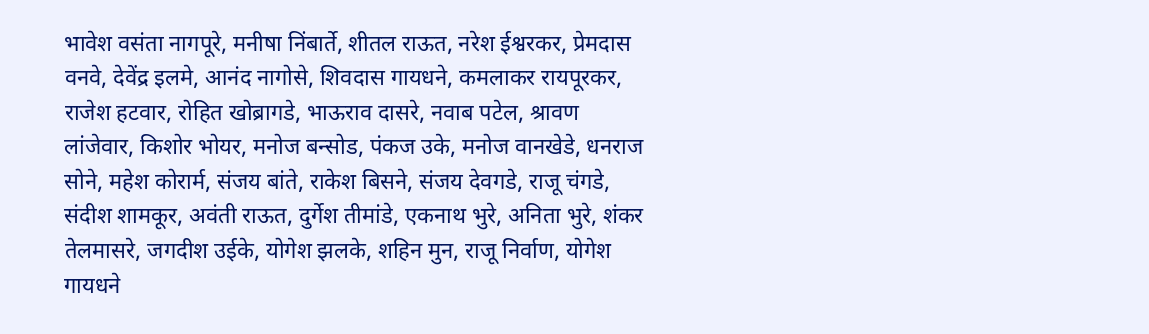भावेश वसंता नागपूरे, मनीषा निंबार्ते, शीतल राऊत, नरेश ईश्वरकर, प्रेमदास वनवे, देवेंद्र इलमे, आनंद नागोसे, शिवदास गायधने, कमलाकर रायपूरकर, राजेश हटवार, रोहित खोब्रागडे, भाऊराव दासरे, नवाब पटेल, श्रावण लांजेवार, किशोर भोयर, मनोज बन्सोड, पंकज उके, मनोज वानखेडे, धनराज सोने, महेश कोरार्म, संजय बांते, राकेश बिसने, संजय देवगडे, राजू चंगडे, संदीश शामकूर, अवंती राऊत, दुर्गेश तीमांडे, एकनाथ भुरे, अनिता भुरे, शंकर तेलमासरे, जगदीश उईके, योगेश झलके, शहिन मुन, राजू निर्वाण, योगेश गायधने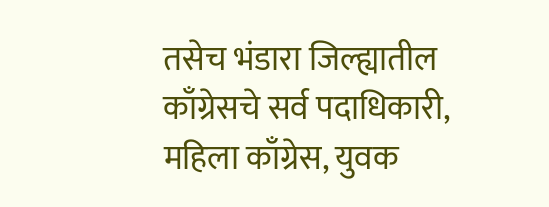तसेच भंडारा जिल्ह्यातील काँग्रेसचे सर्व पदाधिकारी, महिला काँग्रेस, युवक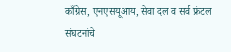काँग्रेस, एनएसयूआय, सेवा दल व सर्व फ्रंटल संघटनांचे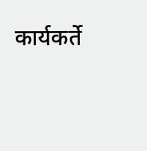कार्यकर्ते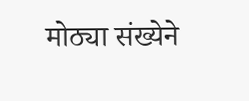मोठ्या संख्येने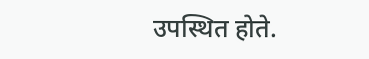उपस्थित होते.